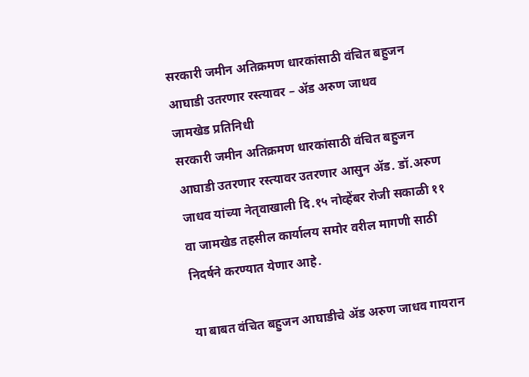सरकारी जमीन अतिक्रमण धारकांसाठी वंचित बहुजन आघाडी उतरणार रस्त्यावर – ॲड अरुण जाधव
जामखेड प्रतिनिधी
सरकारी जमीन अतिक्रमण धारकांसाठी वंचित बहुजन आघाडी उतरणार रस्त्यावर उतरणार आसुन ॲड. डॉ.अरुण जाधव यांच्या नेतृवाखाली दि.१५ नोव्हेंबर रोजी सकाळी ११ वा जामखेड तहसील कार्यालय समोर वरील मागणी साठी निदर्षने करण्यात येणार आहे.

या बाबत वंचित बहुजन आघाडीचे ॲड अरुण जाधव गायरान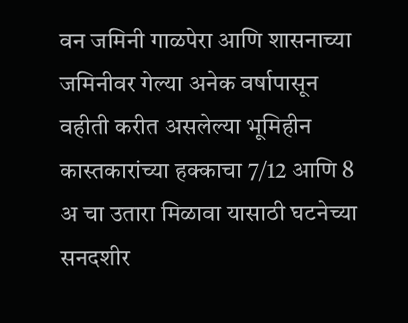वन जमिनी गाळपेरा आणि शासनाच्या जमिनीवर गेल्या अनेक वर्षापासून वहीती करीत असलेल्या भूमिहीन कास्तकारांच्या हक्काचा 7/12 आणि 8 अ चा उतारा मिळावा यासाठी घटनेच्या सनदशीर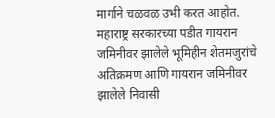मार्गाने चळवळ उभी करत आहोत. महाराष्ट्र सरकारच्या पडीत गायरान जमिनीवर झालेले भूमिहीन शेतमजुरांचे अतिक्रमण आणि गायरान जमिनीवर झालेले निवासी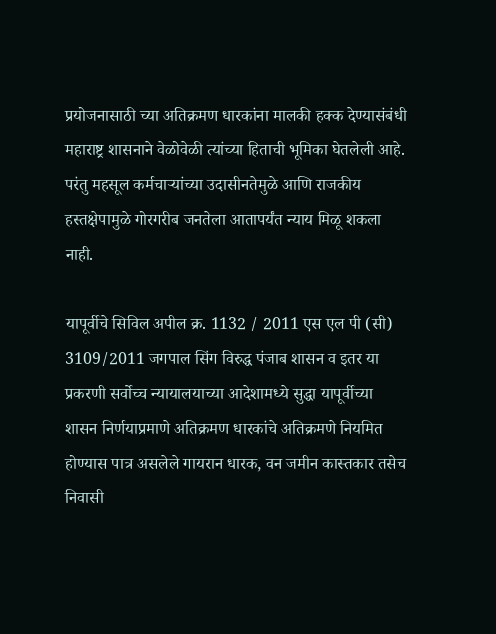प्रयोजनासाठी च्या अतिक्रमण धारकांना मालकी हक्क देण्यासंबंधी महाराष्ट्र शासनाने वेळोवेळी त्यांच्या हिताची भूमिका घेतलेली आहे. परंतु महसूल कर्मचाऱ्यांच्या उदासीनतेमुळे आणि राजकीय हस्तक्षेपामुळे गोरगरीब जनतेला आतापर्यंत न्याय मिळू शकला नाही.

यापूर्वीचे सिविल अपील क्र. 1132 / 2011 एस एल पी (सी) 3109/2011 जगपाल सिंग विरुद्ध पंजाब शासन व इतर या प्रकरणी सर्वोच्च न्यायालयाच्या आदेशामध्ये सुद्धा यापूर्वीच्या शासन निर्णयाप्रमाणे अतिक्रमण धारकांचे अतिक्रमणे नियमित होण्यास पात्र असलेले गायरान धारक, वन जमीन कास्तकार तसेच निवासी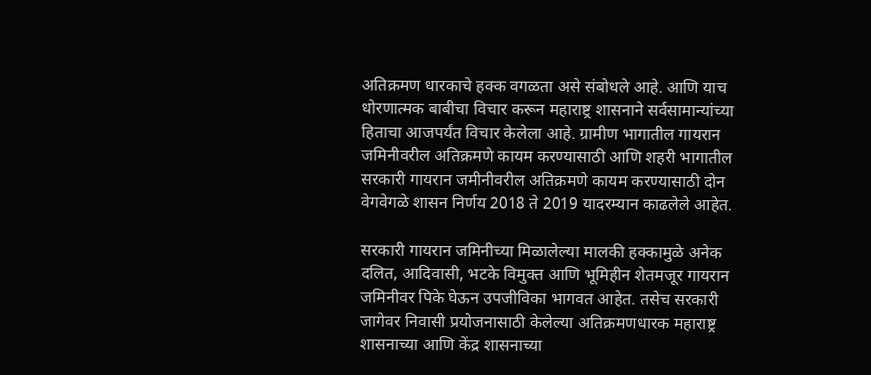अतिक्रमण धारकाचे हक्क वगळता असे संबोधले आहे. आणि याच धोरणात्मक बाबीचा विचार करून महाराष्ट्र शासनाने सर्वसामान्यांच्या हिताचा आजपर्यंत विचार केलेला आहे. ग्रामीण भागातील गायरान जमिनीवरील अतिक्रमणे कायम करण्यासाठी आणि शहरी भागातील सरकारी गायरान जमीनीवरील अतिक्रमणे कायम करण्यासाठी दोन वेगवेगळे शासन निर्णय 2018 ते 2019 यादरम्यान काढलेले आहेत.

सरकारी गायरान जमिनीच्या मिळालेल्या मालकी हक्कामुळे अनेक दलित, आदिवासी, भटके विमुक्त आणि भूमिहीन शेतमजूर गायरान जमिनीवर पिके घेऊन उपजीविका भागवत आहेत. तसेच सरकारी जागेवर निवासी प्रयोजनासाठी केलेल्या अतिक्रमणधारक महाराष्ट्र शासनाच्या आणि केंद्र शासनाच्या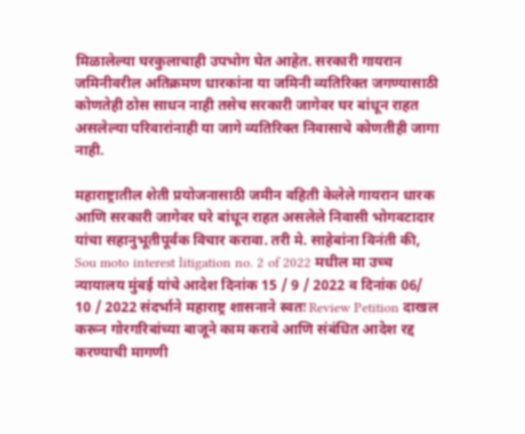मिळालेल्या घरकुलाचाही उपभोग घेत आहेत. सरकारी गायरान जमिनीवरील अतिक्रमण धारकांना या जमिनी व्यतिरिक्त जगण्यासाठी कोणतेही ठोस साधन नाही तसेच सरकारी जागेवर घर बांधून राहत असलेल्या परिवारांनाही या जागे व्यतिरिक्त निवासाचे कोणतीही जागा नाही.

महाराष्ट्रातील शेती प्रयोजनासाठी जमीन वहिती केलेले गायरान धारक आणि सरकारी जागेवर घरे बांधून राहत असलेले निवासी भोगवटादार यांचा सहानुभूतीपूर्वक विचार करावा. तरी मे. साहेबांना विनंती की, Sou moto interest litigation no. 2 of 2022 मधील मा उच्च न्यायालय मुंबई यांचे आदेश दिनांक 15 / 9 / 2022 व दिनांक 06/ 10 / 2022 संदर्भाने महाराष्ट्र शासनाने स्वतः Review Petition दाखल करून गोरगरिबांच्या बाजूने काम करावे आणि संबंधित आदेश रद्द करण्याची मागणी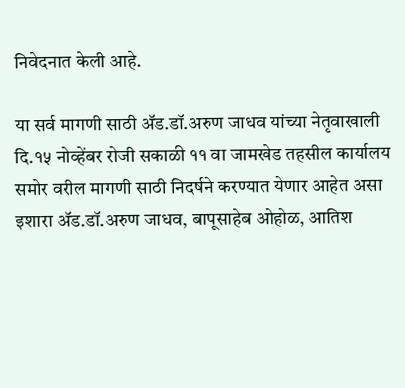निवेदनात केली आहे.

या सर्व मागणी साठी ॲड.डॉ.अरुण जाधव यांच्या नेतृवाखाली दि.१५ नोव्हेंबर रोजी सकाळी ११ वा जामखेड तहसील कार्यालय समोर वरील मागणी साठी निदर्षने करण्यात येणार आहेत असा इशारा ॲड.डॉ.अरुण जाधव, बापूसाहेब ओहोळ, आतिश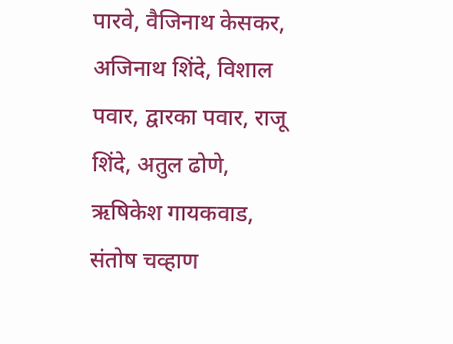पारवे, वैजिनाथ केसकर, अजिनाथ शिंदे, विशाल पवार, द्वारका पवार, राजू शिंदे, अतुल ढोणे, ऋषिकेश गायकवाड, संतोष चव्हाण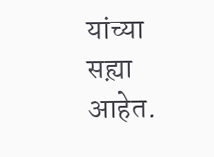यांच्या सह्य़ा आहेत.